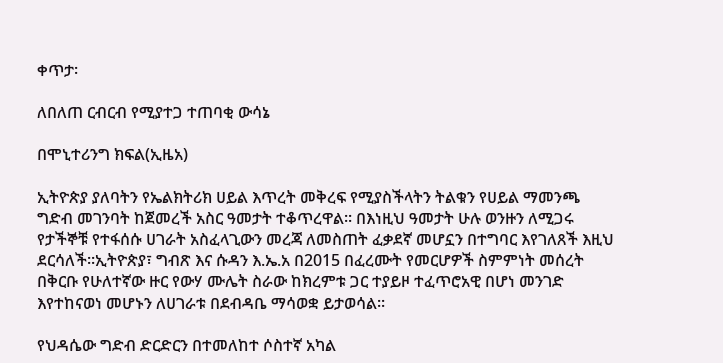ቀጥታ፡

ለበለጠ ርብርብ የሚያተጋ ተጠባቂ ውሳኔ

በሞኒተሪንግ ክፍል(ኢዜአ)

ኢትዮጵያ ያለባትን የኤልክትሪክ ሀይል እጥረት መቅረፍ የሚያስችላትን ትልቁን የሀይል ማመንጫ ግድብ መገንባት ከጀመረች አስር ዓመታት ተቆጥረዋል፡፡ በእነዚህ ዓመታት ሁሉ ወንዙን ለሚጋሩ የታችኞቹ የተፋሰሱ ሀገራት አስፈላጊውን መረጃ ለመስጠት ፈቃደኛ መሆኗን በተግባር እየገለጸች እዚህ ደርሳለች፡፡ኢትዮጵያ፣ ግብጽ እና ሱዳን እ.ኤ.አ በ2015 በፈረሙት የመርሆዎች ስምምነት መሰረት በቅርቡ የሁለተኛው ዙር የውሃ ሙሌት ስራው ከክረምቱ ጋር ተያይዞ ተፈጥሮአዊ በሆነ መንገድ እየተከናወነ መሆኑን ለሀገራቱ በደብዳቤ ማሳወቋ ይታወሳል፡፡

የህዳሴው ግድብ ድርድርን በተመለከተ ሶስተኛ አካል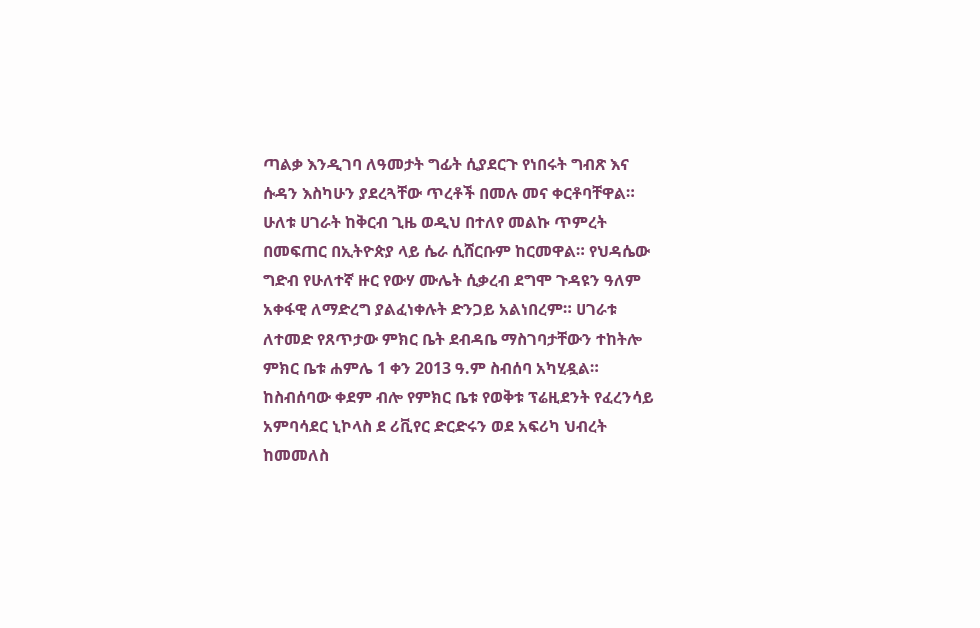ጣልቃ እንዲገባ ለዓመታት ግፊት ሲያደርጉ የነበሩት ግብጽ እና ሱዳን እስካሁን ያደረጓቸው ጥረቶች በመሉ መና ቀርቶባቸዋል። ሁለቱ ሀገራት ከቅርብ ጊዜ ወዲህ በተለየ መልኩ ጥምረት በመፍጠር በኢትዮጵያ ላይ ሴራ ሲሸርቡም ከርመዋል። የህዳሴው ግድብ የሁለተኛ ዙር የውሃ ሙሌት ሲቃረብ ደግሞ ጉዳዩን ዓለም አቀፋዊ ለማድረግ ያልፈነቀሉት ድንጋይ አልነበረም። ሀገራቱ ለተመድ የጸጥታው ምክር ቤት ደብዳቤ ማስገባታቸውን ተከትሎ ምክር ቤቱ ሐምሌ 1 ቀን 2013 ዓ.ም ስብሰባ አካሂዷል። ከስብሰባው ቀደም ብሎ የምክር ቤቱ የወቅቱ ፕሬዚደንት የፈረንሳይ አምባሳደር ኒኮላስ ደ ሪቪየር ድርድሩን ወደ አፍሪካ ህብረት ከመመለስ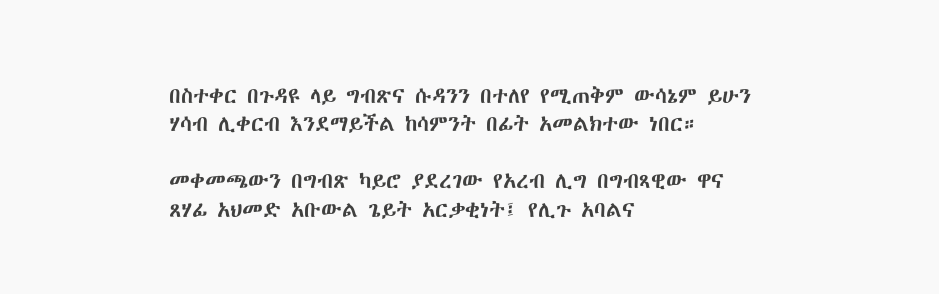በስተቀር በጉዳዩ ላይ ግብጽና ሱዳንን በተለየ የሚጠቅም ውሳኔም ይሁን ሃሳብ ሊቀርብ እንደማይችል ከሳምንት በፊት አመልክተው ነበር።

መቀመጫውን በግብጽ ካይሮ ያደረገው የአረብ ሊግ በግብጻዊው ዋና ጸሃፊ አህመድ አቡውል ጌይት አርቃቂነት፤ የሊጉ አባልና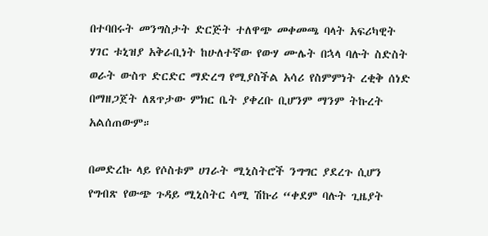በተባበሩት መንግስታት ድርጅት ተለዋጭ መቀመጫ ባላት አፍሪካዊት ሃገር ቱኒዝያ አቅራቢነት ከሁለተኛው የውሃ ሙሌት በኋላ ባሉት ስድስት ወራት ውስጥ ድርድር ማድረግ የሚያስችል አሳሪ የስምምነት ረቂቅ ሰነድ በማዘጋጀት ለጸጥታው ምክር ቤት ያቀረቡ ቢሆንም ማንም ትኩረት አልሰጠውም።

በመድረኩ ላይ የሶስቱም ሀገራት ሚኒስትሮች ንግግር ያደረጉ ሲሆን የግብጽ የውጭ ጉዳይ ሚኒስትር ሳሚ ሽኩሪ “ቀደም ባሉት ጊዜያት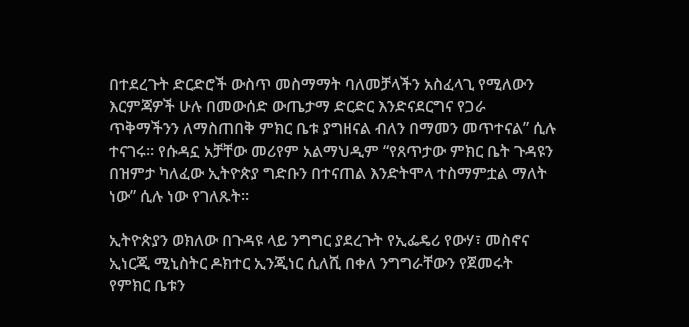በተደረጉት ድርድሮች ውስጥ መስማማት ባለመቻላችን አስፈላጊ የሚለውን እርምጃዎች ሁሉ በመውሰድ ውጤታማ ድርድር እንድናደርግና የጋራ ጥቅማችንን ለማስጠበቅ ምክር ቤቱ ያግዘናል ብለን በማመን መጥተናል” ሲሉ ተናገሩ። የሱዳኗ አቻቸው መሪየም አልማህዲም “የጸጥታው ምክር ቤት ጉዳዩን በዝምታ ካለፈው ኢትዮጵያ ግድቡን በተናጠል እንድትሞላ ተስማምቷል ማለት ነው” ሲሉ ነው የገለጹት።

ኢትዮጵያን ወክለው በጉዳዩ ላይ ንግግር ያደረጉት የኢፌዴሪ የውሃ፣ መስኖና ኢነርጂ ሚኒስትር ዶክተር ኢንጂነር ሲለሺ በቀለ ንግግራቸውን የጀመሩት የምክር ቤቱን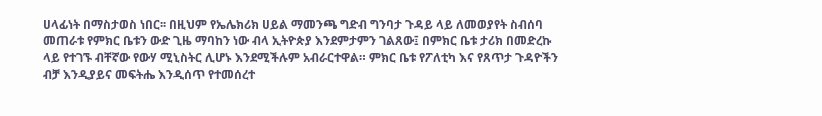ሀላፊነት በማስታወስ ነበር፡፡ በዚህም የኤሌክሪክ ሀይል ማመንጫ ግድብ ግንባታ ጉዳይ ላይ ለመወያየት ስብሰባ መጠራቱ የምክር ቤቱን ውድ ጊዜ ማባከን ነው ብላ ኢትዮጵያ እንደምታምን ገልጸው፤ በምክር ቤቱ ታሪክ በመድረኩ ላይ የተገኙ ብቸኛው የውሃ ሚኒስትር ሊሆኑ እንደሚችሉም አብራርተዋል። ምክር ቤቱ የፖለቲካ እና የጸጥታ ጉዳዮችን ብቻ እንዲያይና መፍትሔ እንዲሰጥ የተመሰረተ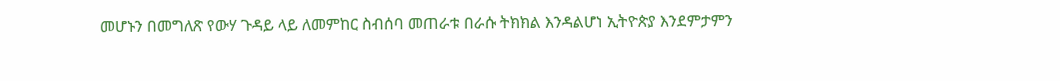መሆኑን በመግለጽ የውሃ ጉዳይ ላይ ለመምከር ስብሰባ መጠራቱ በራሱ ትክክል እንዳልሆነ ኢትዮጵያ እንደምታምን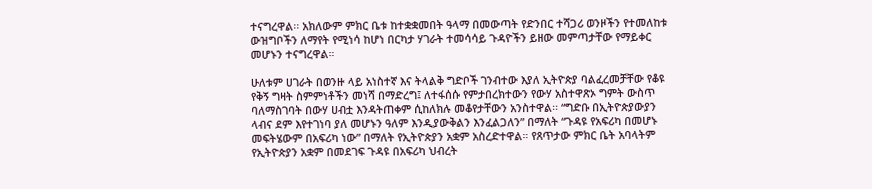ተናግረዋል፡፡ አክለውም ምክር ቤቱ ከተቋቋመበት ዓላማ በመውጣት የድንበር ተሻጋሪ ወንዞችን የተመለከቱ ውዝግቦችን ለማየት የሚነሳ ከሆነ በርካታ ሃገራት ተመሳሳይ ጉዳዮችን ይዘው መምጣታቸው የማይቀር መሆኑን ተናግረዋል።

ሁለቱም ሀገራት በወንዙ ላይ አነስተኛ እና ትላልቅ ግድቦች ገንብተው እያለ ኢትዮጵያ ባልፈረመቻቸው የቆዩ የቅኝ ግዛት ስምምነቶችን መነሻ በማድረግ፤ ለተፋሰሱ የምታበረክተውን የውሃ አስተዋጽኦ ግምት ውስጥ ባለማስገባት በውሃ ሀብቷ እንዳትጠቀም ሲከለክሉ መቆየታቸውን አንስተዋል፡፡ “ግድቡ በኢትዮጵያውያን ላብና ደም እየተገነባ ያለ መሆኑን ዓለም እንዲያውቅልን እንፈልጋለን” በማለት “ጉዳዩ የአፍሪካ በመሆኑ መፍትሄውም በአፍሪካ ነው” በማለት የኢትዮጵያን አቋም አስረድተዋል። የጸጥታው ምክር ቤት አባላትም የኢትዮጵያን አቋም በመደገፍ ጉዳዩ በአፍሪካ ህብረት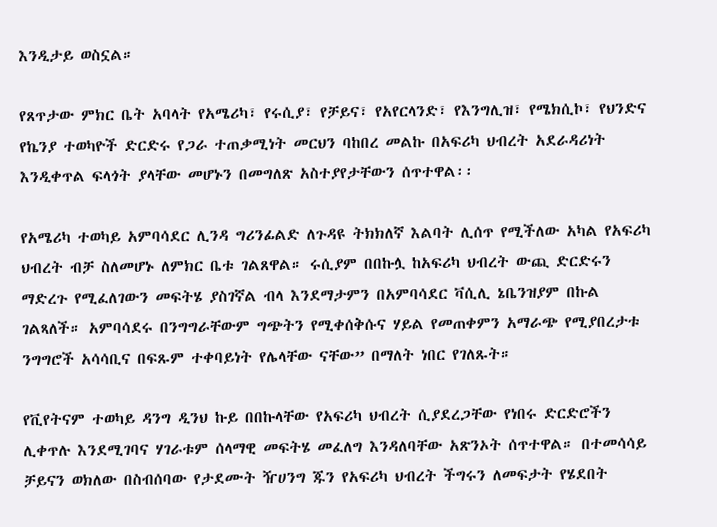እንዲታይ ወስኗል።

የጸጥታው ምክር ቤት አባላት የአሜሪካ፣ የሩሲያ፣ የቻይና፣ የአየርላንድ፣ የእንግሊዝ፣ የሜክሲኮ፣ የህንድና የኬንያ ተወካዮች ድርድሩ የጋራ ተጠቃሚነት መርህን ባከበረ መልኩ በአፍሪካ ህብረት አደራዳሪነት እንዲቀጥል ፍላጎት ያላቸው መሆኑን በመግለጽ አስተያየታቸውን ሰጥተዋል፡፡

የአሜሪካ ተወካይ አምባሳደር ሊንዳ ግሪንፊልድ ለጉዳዩ ትክክለኛ እልባት ሊሰጥ የሚችለው አካል የአፍሪካ ህብረት ብቻ ስለመሆኑ ለምክር ቤቱ ገልጸዋል። ሩሲያም በበኩሏ ከአፍሪካ ህብረት ውጪ ድርድሩን ማድረጉ የሚፈለገውን መፍትሄ ያስገኛል ብላ እንደማታምን በአምባሳደር ቫሲሊ ኔቤንዝያም በኩል ገልጻለች። አምባሳደሩ በንግግራቸውም ግጭትን የሚቀሰቅሱና ሃይል የመጠቀምን አማራጭ የሚያበረታቱ ንግግሮች አሳሳቢና በፍጹም ተቀባይነት የሌላቸው ናቸው” በማለት ነበር የገለጹት።

የቪየትናም ተወካይ ዳንግ ዲንህ ኩይ በበኩላቸው የአፍሪካ ህብረት ሲያደረጋቸው የነበሩ ድርድሮችን ሊቀጥሉ እንደሚገባና ሃገራቱም ሰላማዊ መፍትሄ መፈለግ እንዳለባቸው አጽንኦት ሰጥተዋል። በተመሳሳይ ቻይናን ወክለው በስብሰባው የታደሙት ዥሀንግ ጁን የአፍሪካ ህብረት ችግሩን ለመፍታት የሄደበት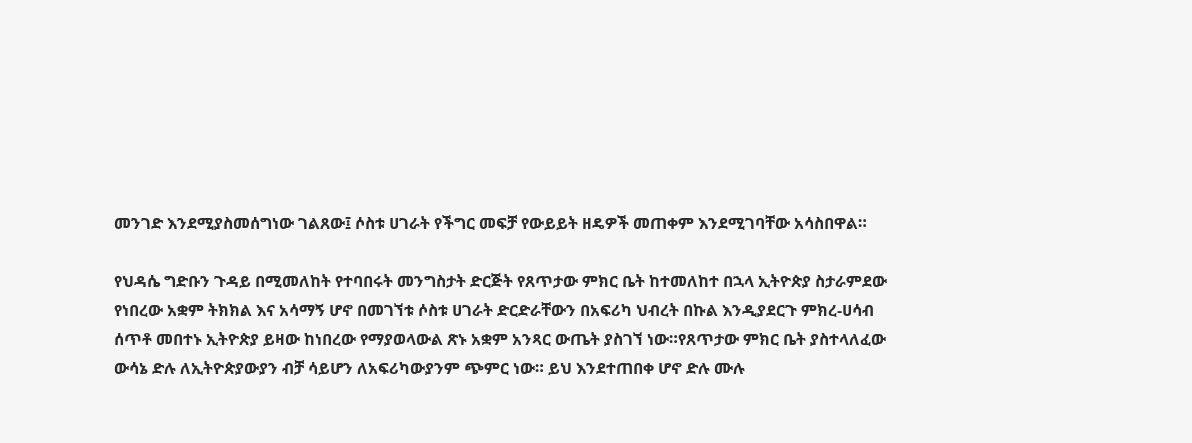መንገድ እንደሚያስመሰግነው ገልጸው፤ ሶስቱ ሀገራት የችግር መፍቻ የውይይት ዘዴዎች መጠቀም እንደሚገባቸው አሳስበዋል።

የህዳሴ ግድቡን ጉዳይ በሚመለከት የተባበሩት መንግስታት ድርጅት የጸጥታው ምክር ቤት ከተመለከተ በኋላ ኢትዮጵያ ስታራምደው የነበረው አቋም ትክክል እና አሳማኝ ሆኖ በመገኘቱ ሶስቱ ሀገራት ድርድራቸውን በአፍሪካ ህብረት በኩል እንዲያደርጉ ምክረ-ሀሳብ ሰጥቶ መበተኑ ኢትዮጵያ ይዛው ከነበረው የማያወላውል ጽኑ አቋም አንጻር ውጤት ያስገኘ ነው።የጸጥታው ምክር ቤት ያስተላለፈው ውሳኔ ድሉ ለኢትዮጵያውያን ብቻ ሳይሆን ለአፍሪካውያንም ጭምር ነው። ይህ እንደተጠበቀ ሆኖ ድሉ ሙሉ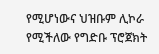የሚሆነውና ህዝቡም ሊኮራ የሚችለው የግድቡ ፕሮጀክት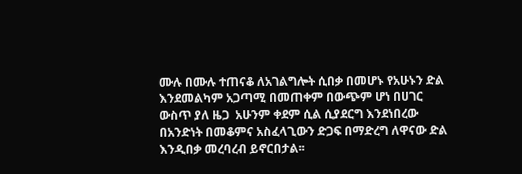ሙሉ በሙሉ ተጠናቆ ለአገልግሎት ሲበቃ በመሆኑ የአሁኑን ድል እንደመልካም አጋጣሚ በመጠቀም በውጭም ሆነ በሀገር ውስጥ ያለ ዜጋ  አሁንም ቀደም ሲል ሲያደርግ እንደነበረው በአንድነት በመቆምና አስፈላጊውን ድጋፍ በማድረግ ለዋናው ድል እንዲበቃ መረባረብ ይኖርበታል፡፡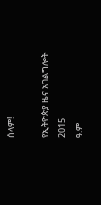ሰላም!

የኢትዮጵያ ዜና አገልግሎት
2015
ዓ.ም